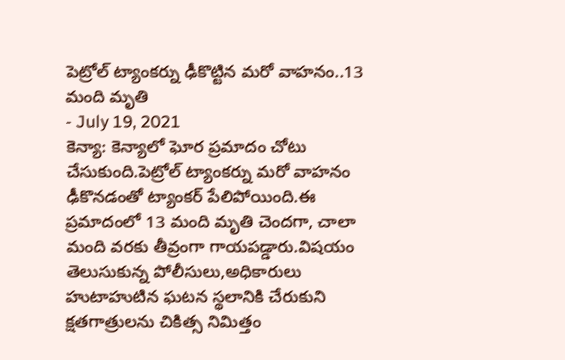పెట్రోల్ ట్యాంకర్ను ఢీకొట్టిన మరో వాహనం..13 మంది మృతి
- July 19, 2021
కెన్యా: కెన్యాలో ఘోర ప్రమాదం చోటు చేసుకుంది.పెట్రోల్ ట్యాంకర్ను మరో వాహనం ఢీకొనడంతో ట్యాంకర్ పేలిపోయింది.ఈ ప్రమాదంలో 13 మంది మృతి చెందగా, చాలా మంది వరకు తీవ్రంగా గాయపడ్డారు.విషయం తెలుసుకున్న పోలీసులు,అధికారులు హుటాహుటిన ఘటన స్థలానికి చేరుకుని క్షతగాత్రులను చికిత్స నిమిత్తం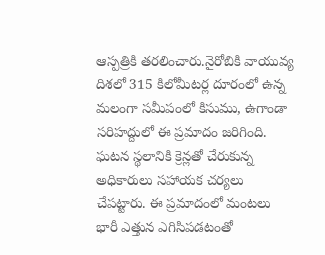ఆస్పత్రికి తరలించారు.నైరోబికి వాయువ్య దిశలో 315 కిలోమీటర్ల దూరంలో ఉన్న మలంగా సమీపంలో కిసుము, ఉగాండా సరిహద్దులో ఈ ప్రమాదం జరిగింది. ఘటన స్థలానికి క్రెన్లతో చేరుకున్న అధికారులు సహాయక చర్యలు చేపట్టారు. ఈ ప్రమాదంలో మంటలు భారీ ఎత్తున ఎగిసిపడటంతో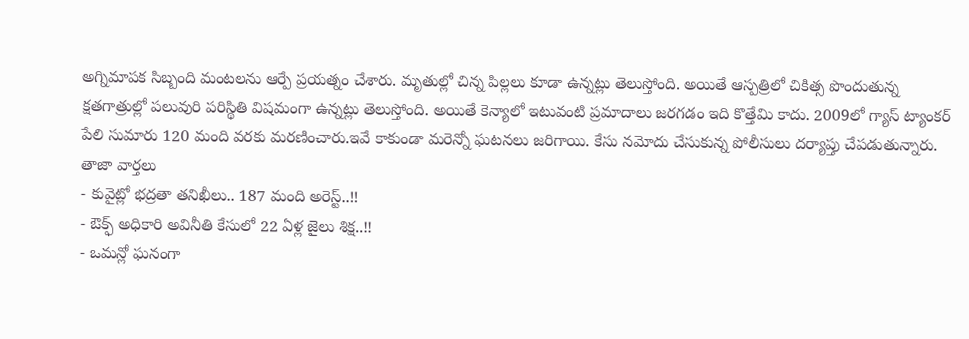అగ్నిమాపక సిబ్బంది మంటలను ఆర్పే ప్రయత్నం చేశారు. మృతుల్లో చిన్న పిల్లలు కూడా ఉన్నట్లు తెలుస్తోంది. అయితే ఆస్పత్రిలో చికిత్స పొందుతున్న క్షతగాత్రుల్లో పలువురి పరిస్థితి విషమంగా ఉన్నట్లు తెలుస్తోంది. అయితే కెన్యాలో ఇటువంటి ప్రమాదాలు జరగడం ఇది కొత్తేమి కాదు. 2009లో గ్యాస్ ట్యాంకర్ పేలి సుమారు 120 మంది వరకు మరణించారు.ఇవే కాకుండా మరెన్నో ఘటనలు జరిగాయి. కేసు నమోదు చేసుకున్న పోలీసులు దర్యాప్తు చేపడుతున్నారు.
తాజా వార్తలు
- కువైట్లో భద్రతా తనిఖీలు.. 187 మంది అరెస్ట్..!!
- ఔక్ఫ్ అధికారి అవినీతి కేసులో 22 ఏళ్ల జైలు శిక్ష..!!
- ఒమన్లో ఘనంగా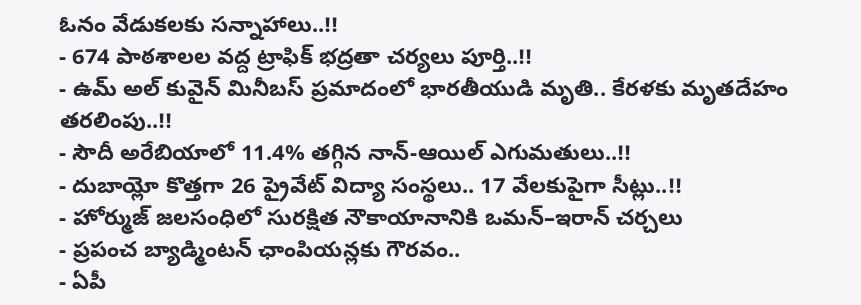ఓనం వేడుకలకు సన్నాహాలు..!!
- 674 పాఠశాలల వద్ద ట్రాఫిక్ భద్రతా చర్యలు పూర్తి..!!
- ఉమ్ అల్ కువైన్ మినీబస్ ప్రమాదంలో భారతీయుడి మృతి.. కేరళకు మృతదేహం తరలింపు..!!
- సౌదీ అరేబియాలో 11.4% తగ్గిన నాన్-ఆయిల్ ఎగుమతులు..!!
- దుబాయ్లో కొత్తగా 26 ప్రైవేట్ విద్యా సంస్థలు.. 17 వేలకుపైగా సీట్లు..!!
- హోర్ముజ్ జలసంధిలో సురక్షిత నౌకాయానానికి ఒమన్–ఇరాన్ చర్చలు
- ప్రపంచ బ్యాడ్మింటన్ ఛాంపియన్లకు గౌరవం..
- ఏపీ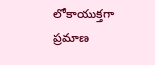లోకాయుక్తగా ప్రమాణ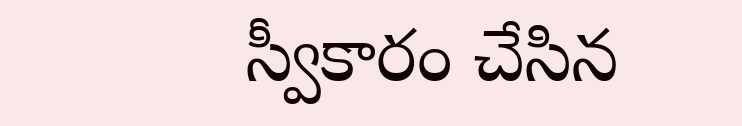స్వీకారం చేసిన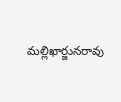మల్లిఖార్జునరావు